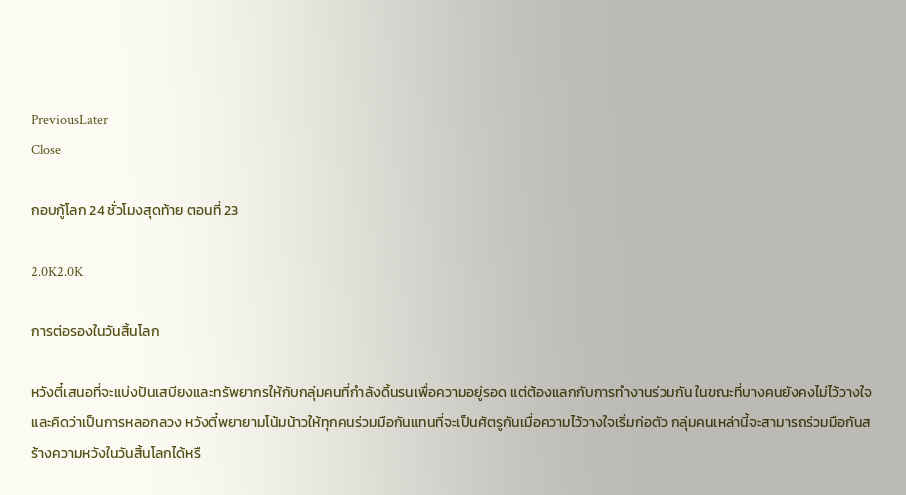PreviousLater
Close

กอบกู้โลก 24 ชั่วโมงสุดท้าย ตอนที่ 23

2.0K2.0K

การต่อรองในวันสิ้นโลก

หวังตี๋เสนอที่จะแบ่งปันเสบียงและทรัพยากรให้กับกลุ่มคนที่กำลังดิ้นรนเพื่อความอยู่รอด แต่ต้องแลกกับการทำงานร่วมกัน ในขณะที่บางคนยังคงไม่ไว้วางใจและคิดว่าเป็นการหลอกลวง หวังตี๋พยายามโน้มน้าวให้ทุกคนร่วมมือกันแทนที่จะเป็นศัตรูกันเมื่อความไว้วางใจเริ่มก่อตัว กลุ่มคนเหล่านี้จะสามารถร่วมมือกันสร้างความหวังในวันสิ้นโลกได้หรื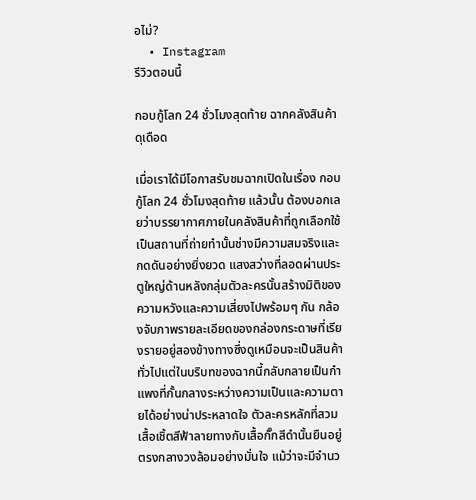อไม่?
  • Instagram
รีวิวตอนนี้

กอบกู้โลก 24 ชั่วโมงสุดท้าย ฉากคลังสินค้าดุเดือด

เมื่อเราได้มีโอกาสรับชมฉากเปิดในเรื่อง กอบกู้โลก 24 ชั่วโมงสุดท้าย แล้วนั้น ต้องบอกเลยว่าบรรยากาศภายในคลังสินค้าที่ถูกเลือกใช้เป็นสถานที่ถ่ายทำนั้นช่างมีความสมจริงและกดดันอย่างยิ่งยวด แสงสว่างที่ลอดผ่านประตูใหญ่ด้านหลังกลุ่มตัวละครนั้นสร้างมิติของความหวังและความเสี่ยงไปพร้อมๆ กัน กล้องจับภาพรายละเอียดของกล่องกระดาษที่เรียงรายอยู่สองข้างทางซึ่งดูเหมือนจะเป็นสินค้าทั่วไปแต่ในบริบทของฉากนี้กลับกลายเป็นกำแพงที่กั้นกลางระหว่างความเป็นและความตายได้อย่างน่าประหลาดใจ ตัวละครหลักที่สวมเสื้อเชิ้ตสีฟ้าลายทางกับเสื้อกั๊กสีดำนั้นยืนอยู่ตรงกลางวงล้อมอย่างมั่นใจ แม้ว่าจะมีจำนว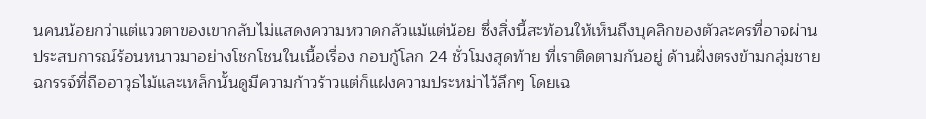นคนน้อยกว่าแต่แววตาของเขากลับไม่แสดงความหวาดกลัวแม้แต่น้อย ซึ่งสิ่งนี้สะท้อนให้เห็นถึงบุคลิกของตัวละครที่อาจผ่านประสบการณ์ร้อนหนาวมาอย่างโชกโชนในเนื้อเรื่อง กอบกู้โลก 24 ชั่วโมงสุดท้าย ที่เราติดตามกันอยู่ ด้านฝั่งตรงข้ามกลุ่มชายฉกรรจ์ที่ถืออาวุธไม้และเหล็กนั้นดูมีความก้าวร้าวแต่ก็แฝงความประหม่าไว้ลึกๆ โดยเฉ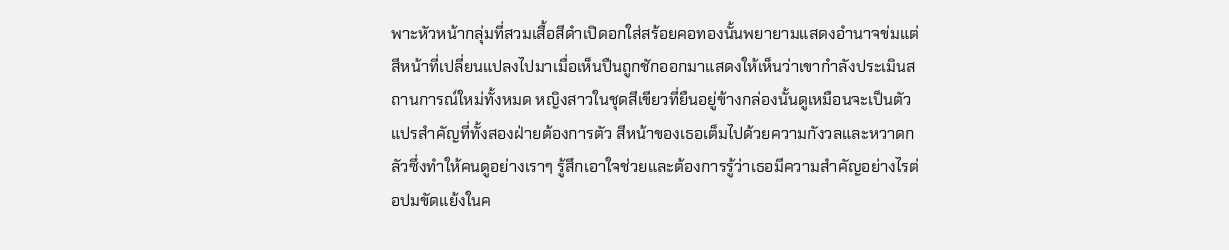พาะหัวหน้ากลุ่มที่สวมเสื้อสีดำเปิดอกใส่สร้อยคอทองนั้นพยายามแสดงอำนาจข่มแต่สีหน้าที่เปลี่ยนแปลงไปมาเมื่อเห็นปืนถูกชักออกมาแสดงให้เห็นว่าเขากำลังประเมินสถานการณ์ใหม่ทั้งหมด หญิงสาวในชุดสีเขียวที่ยืนอยู่ข้างกล่องนั้นดูเหมือนจะเป็นตัวแปรสำคัญที่ทั้งสองฝ่ายต้องการตัว สีหน้าของเธอเต็มไปด้วยความกังวลและหวาดกลัวซึ่งทำให้คนดูอย่างเราๆ รู้สึกเอาใจช่วยและต้องการรู้ว่าเธอมีความสำคัญอย่างไรต่อปมขัดแย้งในค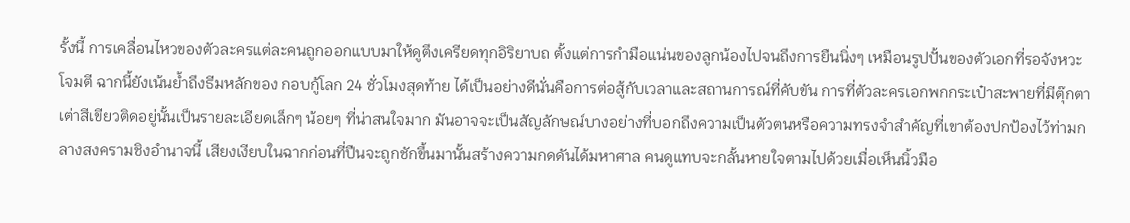รั้งนี้ การเคลื่อนไหวของตัวละครแต่ละคนถูกออกแบบมาให้ดูตึงเครียดทุกอิริยาบถ ตั้งแต่การกำมือแน่นของลูกน้องไปจนถึงการยืนนิ่งๆ เหมือนรูปปั้นของตัวเอกที่รอจังหวะโจมตี ฉากนี้ยังเน้นย้ำถึงธีมหลักของ กอบกู้โลก 24 ชั่วโมงสุดท้าย ได้เป็นอย่างดีนั่นคือการต่อสู้กับเวลาและสถานการณ์ที่คับขัน การที่ตัวละครเอกพกกระเป๋าสะพายที่มีตุ๊กตาเต่าสีเขียวติดอยู่นั้นเป็นรายละเอียดเล็กๆ น้อยๆ ที่น่าสนใจมาก มันอาจจะเป็นสัญลักษณ์บางอย่างที่บอกถึงความเป็นตัวตนหรือความทรงจำสำคัญที่เขาต้องปกป้องไว้ท่ามกลางสงครามชิงอำนาจนี้ เสียงเงียบในฉากก่อนที่ปืนจะถูกชักขึ้นมานั้นสร้างความกดดันได้มหาศาล คนดูแทบจะกลั้นหายใจตามไปด้วยเมื่อเห็นนิ้วมือ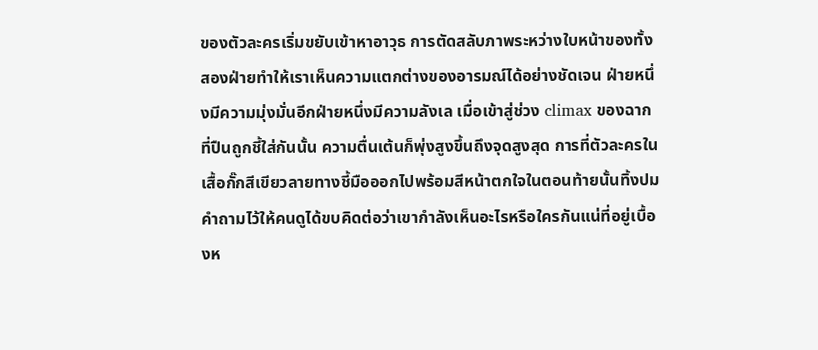ของตัวละครเริ่มขยับเข้าหาอาวุธ การตัดสลับภาพระหว่างใบหน้าของทั้งสองฝ่ายทำให้เราเห็นความแตกต่างของอารมณ์ได้อย่างชัดเจน ฝ่ายหนึ่งมีความมุ่งมั่นอีกฝ่ายหนึ่งมีความลังเล เมื่อเข้าสู่ช่วง climax ของฉากที่ปืนถูกชี้ใส่กันนั้น ความตื่นเต้นก็พุ่งสูงขึ้นถึงจุดสูงสุด การที่ตัวละครในเสื้อกั๊กสีเขียวลายทางชี้มือออกไปพร้อมสีหน้าตกใจในตอนท้ายนั้นทิ้งปมคำถามไว้ให้คนดูได้ขบคิดต่อว่าเขากำลังเห็นอะไรหรือใครกันแน่ที่อยู่เบื้องห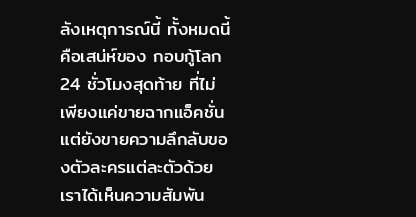ลังเหตุการณ์นี้ ทั้งหมดนี้คือเสน่ห์ของ กอบกู้โลก 24 ชั่วโมงสุดท้าย ที่ไม่เพียงแค่ขายฉากแอ็คชั่นแต่ยังขายความลึกลับของตัวละครแต่ละตัวด้วย เราได้เห็นความสัมพัน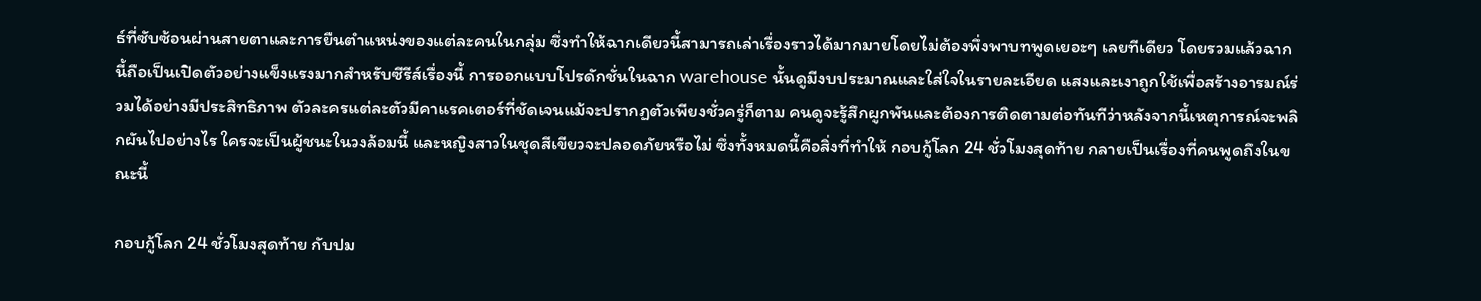ธ์ที่ซับซ้อนผ่านสายตาและการยืนตำแหน่งของแต่ละคนในกลุ่ม ซึ่งทำให้ฉากเดียวนี้สามารถเล่าเรื่องราวได้มากมายโดยไม่ต้องพึ่งพาบทพูดเยอะๆ เลยทีเดียว โดยรวมแล้วฉากนี้ถือเป็นเปิดตัวอย่างแข็งแรงมากสำหรับซีรีส์เรื่องนี้ การออกแบบโปรดักชั่นในฉาก warehouse นั้นดูมีงบประมาณและใส่ใจในรายละเอียด แสงและเงาถูกใช้เพื่อสร้างอารมณ์ร่วมได้อย่างมีประสิทธิภาพ ตัวละครแต่ละตัวมีคาแรคเตอร์ที่ชัดเจนแม้จะปรากฏตัวเพียงชั่วครู่ก็ตาม คนดูจะรู้สึกผูกพันและต้องการติดตามต่อทันทีว่าหลังจากนี้เหตุการณ์จะพลิกผันไปอย่างไร ใครจะเป็นผู้ชนะในวงล้อมนี้ และหญิงสาวในชุดสีเขียวจะปลอดภัยหรือไม่ ซึ่งทั้งหมดนี้คือสิ่งที่ทำให้ กอบกู้โลก 24 ชั่วโมงสุดท้าย กลายเป็นเรื่องที่คนพูดถึงในขณะนี้

กอบกู้โลก 24 ชั่วโมงสุดท้าย กับปม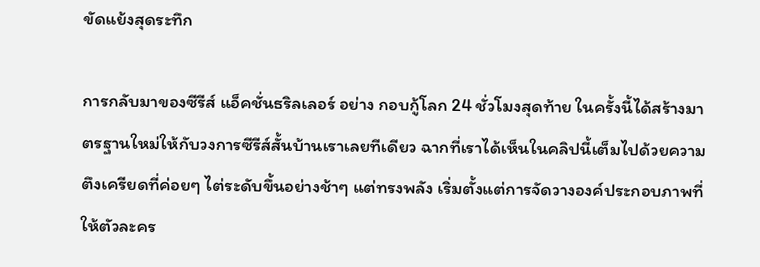ขัดแย้งสุดระทึก

การกลับมาของซีรีส์ แอ็คชั่นธริลเลอร์ อย่าง กอบกู้โลก 24 ชั่วโมงสุดท้าย ในครั้งนี้ได้สร้างมาตรฐานใหม่ให้กับวงการซีรีส์สั้นบ้านเราเลยทีเดียว ฉากที่เราได้เห็นในคลิปนี้เต็มไปด้วยความตึงเครียดที่ค่อยๆ ไต่ระดับขึ้นอย่างช้าๆ แต่ทรงพลัง เริ่มตั้งแต่การจัดวางองค์ประกอบภาพที่ให้ตัวละคร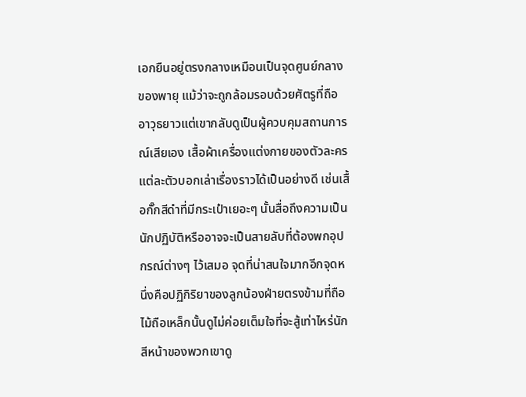เอกยืนอยู่ตรงกลางเหมือนเป็นจุดศูนย์กลางของพายุ แม้ว่าจะถูกล้อมรอบด้วยศัตรูที่ถืออาวุธยาวแต่เขากลับดูเป็นผู้ควบคุมสถานการณ์เสียเอง เสื้อผ้าเครื่องแต่งกายของตัวละครแต่ละตัวบอกเล่าเรื่องราวได้เป็นอย่างดี เช่นเสื้อกั๊กสีดำที่มีกระเป๋าเยอะๆ นั้นสื่อถึงความเป็นนักปฏิบัติหรืออาจจะเป็นสายลับที่ต้องพกอุปกรณ์ต่างๆ ไว้เสมอ จุดที่น่าสนใจมากอีกจุดหนึ่งคือปฏิกิริยาของลูกน้องฝ่ายตรงข้ามที่ถือไม้ถือเหล็กนั้นดูไม่ค่อยเต็มใจที่จะสู้เท่าไหร่นัก สีหน้าของพวกเขาดู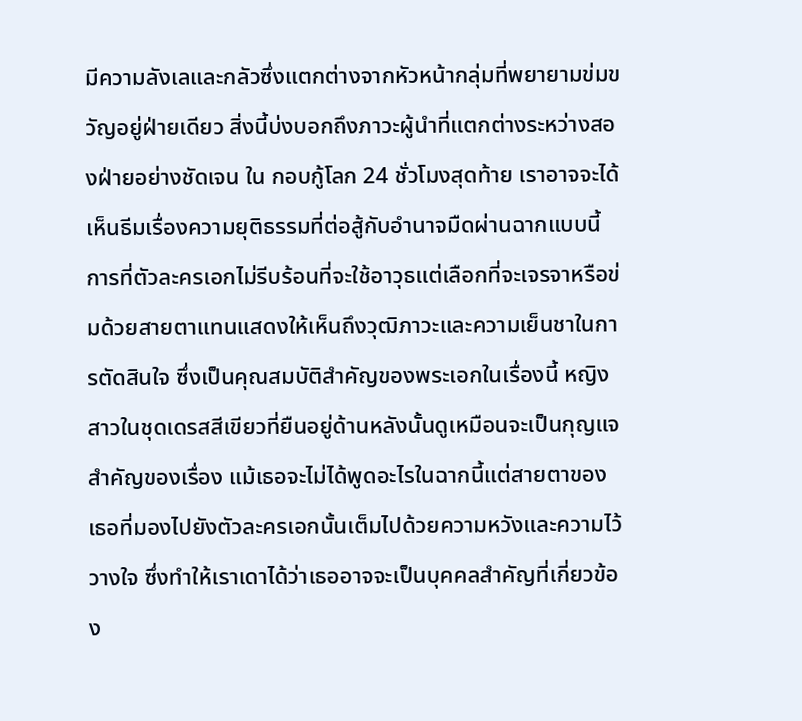มีความลังเลและกลัวซึ่งแตกต่างจากหัวหน้ากลุ่มที่พยายามข่มขวัญอยู่ฝ่ายเดียว สิ่งนี้บ่งบอกถึงภาวะผู้นำที่แตกต่างระหว่างสองฝ่ายอย่างชัดเจน ใน กอบกู้โลก 24 ชั่วโมงสุดท้าย เราอาจจะได้เห็นธีมเรื่องความยุติธรรมที่ต่อสู้กับอำนาจมืดผ่านฉากแบบนี้ การที่ตัวละครเอกไม่รีบร้อนที่จะใช้อาวุธแต่เลือกที่จะเจรจาหรือข่มด้วยสายตาแทนแสดงให้เห็นถึงวุฒิภาวะและความเย็นชาในการตัดสินใจ ซึ่งเป็นคุณสมบัติสำคัญของพระเอกในเรื่องนี้ หญิงสาวในชุดเดรสสีเขียวที่ยืนอยู่ด้านหลังนั้นดูเหมือนจะเป็นกุญแจสำคัญของเรื่อง แม้เธอจะไม่ได้พูดอะไรในฉากนี้แต่สายตาของเธอที่มองไปยังตัวละครเอกนั้นเต็มไปด้วยความหวังและความไว้วางใจ ซึ่งทำให้เราเดาได้ว่าเธออาจจะเป็นบุคคลสำคัญที่เกี่ยวข้อง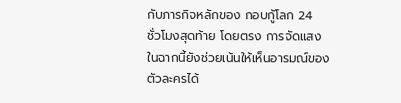กับภารกิจหลักของ กอบกู้โลก 24 ชั่วโมงสุดท้าย โดยตรง การจัดแสงในฉากนี้ยังช่วยเน้นให้เห็นอารมณ์ของตัวละครได้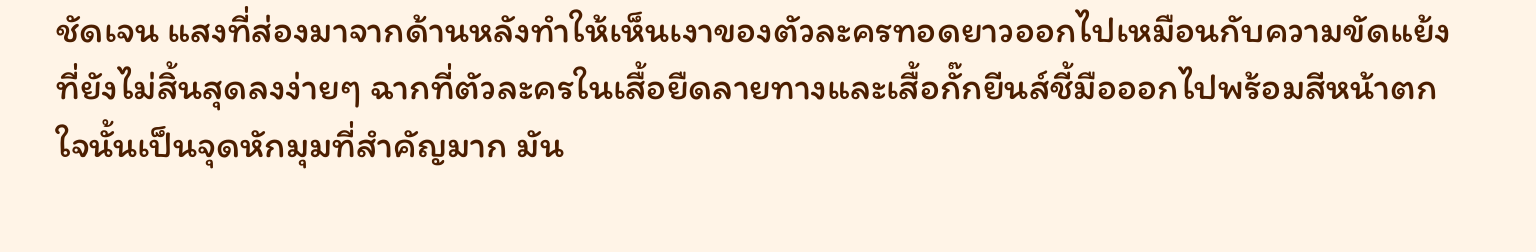ชัดเจน แสงที่ส่องมาจากด้านหลังทำให้เห็นเงาของตัวละครทอดยาวออกไปเหมือนกับความขัดแย้งที่ยังไม่สิ้นสุดลงง่ายๆ ฉากที่ตัวละครในเสื้อยืดลายทางและเสื้อกั๊กยีนส์ชี้มือออกไปพร้อมสีหน้าตกใจนั้นเป็นจุดหักมุมที่สำคัญมาก มัน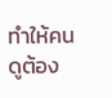ทำให้คนดูต้อง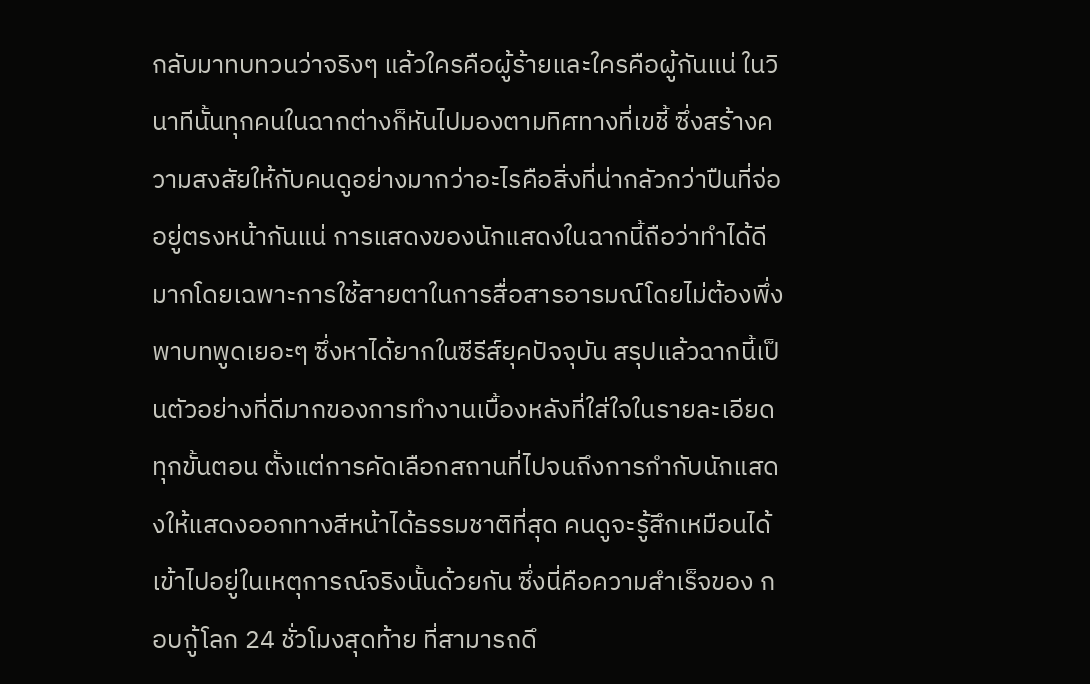กลับมาทบทวนว่าจริงๆ แล้วใครคือผู้ร้ายและใครคือผู้กันแน่ ในวินาทีนั้นทุกคนในฉากต่างก็หันไปมองตามทิศทางที่เขชี้ ซึ่งสร้างความสงสัยให้กับคนดูอย่างมากว่าอะไรคือสิ่งที่น่ากลัวกว่าปืนที่จ่ออยู่ตรงหน้ากันแน่ การแสดงของนักแสดงในฉากนี้ถือว่าทำได้ดีมากโดยเฉพาะการใช้สายตาในการสื่อสารอารมณ์โดยไม่ต้องพึ่งพาบทพูดเยอะๆ ซึ่งหาได้ยากในซีรีส์ยุคปัจจุบัน สรุปแล้วฉากนี้เป็นตัวอย่างที่ดีมากของการทำงานเบื้องหลังที่ใส่ใจในรายละเอียดทุกขั้นตอน ตั้งแต่การคัดเลือกสถานที่ไปจนถึงการกำกับนักแสดงให้แสดงออกทางสีหน้าได้ธรรมชาติที่สุด คนดูจะรู้สึกเหมือนได้เข้าไปอยู่ในเหตุการณ์จริงนั้นด้วยกัน ซึ่งนี่คือความสำเร็จของ กอบกู้โลก 24 ชั่วโมงสุดท้าย ที่สามารถดึ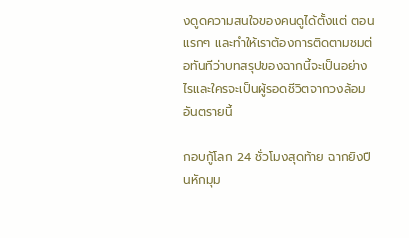งดูดความสนใจของคนดูได้ตั้งแต่ ตอนแรกๆ และทำให้เราต้องการติดตามชมต่อทันทีว่าบทสรุปของฉากนี้จะเป็นอย่างไรและใครจะเป็นผู้รอดชีวิตจากวงล้อมอันตรายนี้

กอบกู้โลก 24 ชั่วโมงสุดท้าย ฉากยิงปืนหักมุม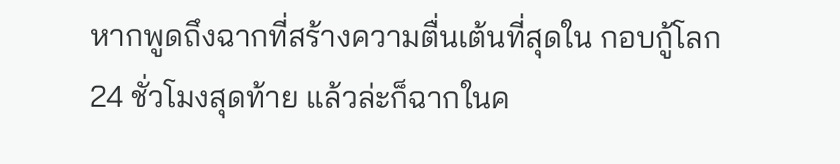หากพูดถึงฉากที่สร้างความตื่นเต้นที่สุดใน กอบกู้โลก 24 ชั่วโมงสุดท้าย แล้วล่ะก็ฉากในค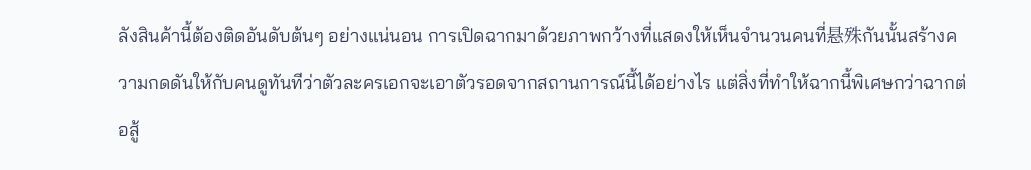ลังสินค้านี้ต้องติดอันดับต้นๆ อย่างแน่นอน การเปิดฉากมาด้วยภาพกว้างที่แสดงให้เห็นจำนวนคนที่悬殊กันนั้นสร้างความกดดันให้กับคนดูทันทีว่าตัวละครเอกจะเอาตัวรอดจากสถานการณ์นี้ได้อย่างไร แต่สิ่งที่ทำให้ฉากนี้พิเศษกว่าฉากต่อสู้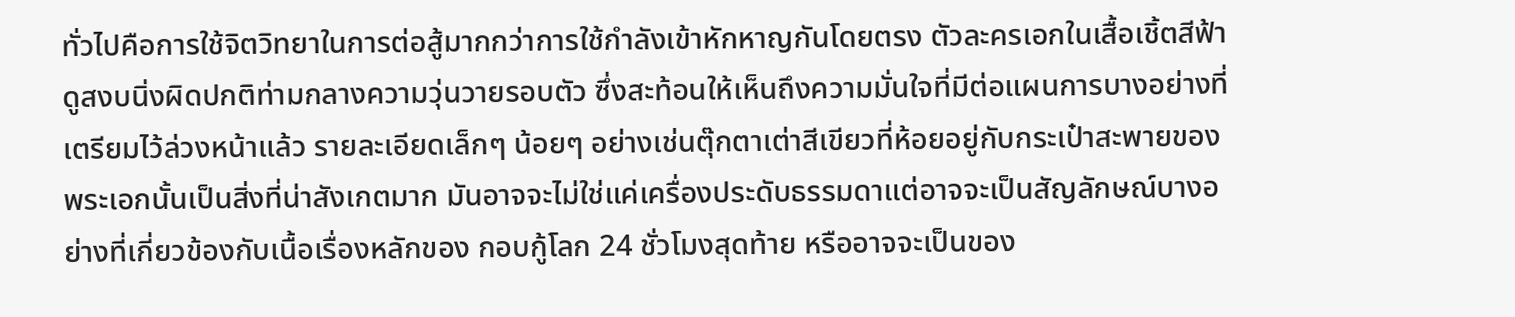ทั่วไปคือการใช้จิตวิทยาในการต่อสู้มากกว่าการใช้กำลังเข้าหักหาญกันโดยตรง ตัวละครเอกในเสื้อเชิ้ตสีฟ้าดูสงบนิ่งผิดปกติท่ามกลางความวุ่นวายรอบตัว ซึ่งสะท้อนให้เห็นถึงความมั่นใจที่มีต่อแผนการบางอย่างที่เตรียมไว้ล่วงหน้าแล้ว รายละเอียดเล็กๆ น้อยๆ อย่างเช่นตุ๊กตาเต่าสีเขียวที่ห้อยอยู่กับกระเป๋าสะพายของพระเอกนั้นเป็นสิ่งที่น่าสังเกตมาก มันอาจจะไม่ใช่แค่เครื่องประดับธรรมดาแต่อาจจะเป็นสัญลักษณ์บางอย่างที่เกี่ยวข้องกับเนื้อเรื่องหลักของ กอบกู้โลก 24 ชั่วโมงสุดท้าย หรืออาจจะเป็นของ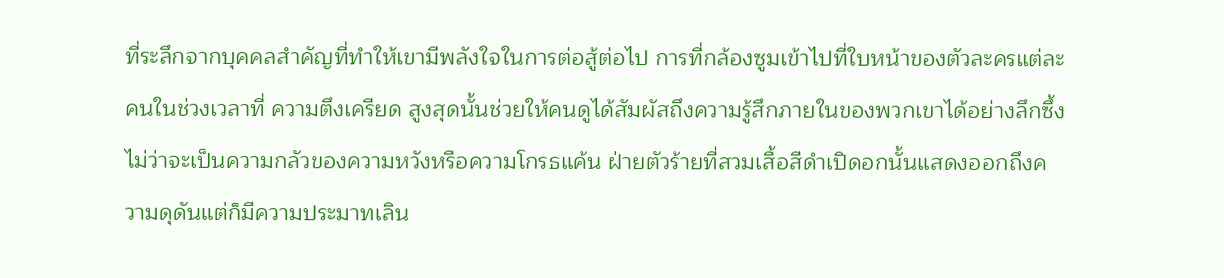ที่ระลึกจากบุคคลสำคัญที่ทำให้เขามีพลังใจในการต่อสู้ต่อไป การที่กล้องซูมเข้าไปที่ใบหน้าของตัวละครแต่ละคนในช่วงเวลาที่ ความตึงเครียด สูงสุดนั้นช่วยให้คนดูได้สัมผัสถึงความรู้สึกภายในของพวกเขาได้อย่างลึกซึ้ง ไม่ว่าจะเป็นความกลัวของความหวังหรือความโกรธแค้น ฝ่ายตัวร้ายที่สวมเสื้อสีดำเปิดอกนั้นแสดงออกถึงความดุดันแต่ก็มีความประมาทเลิน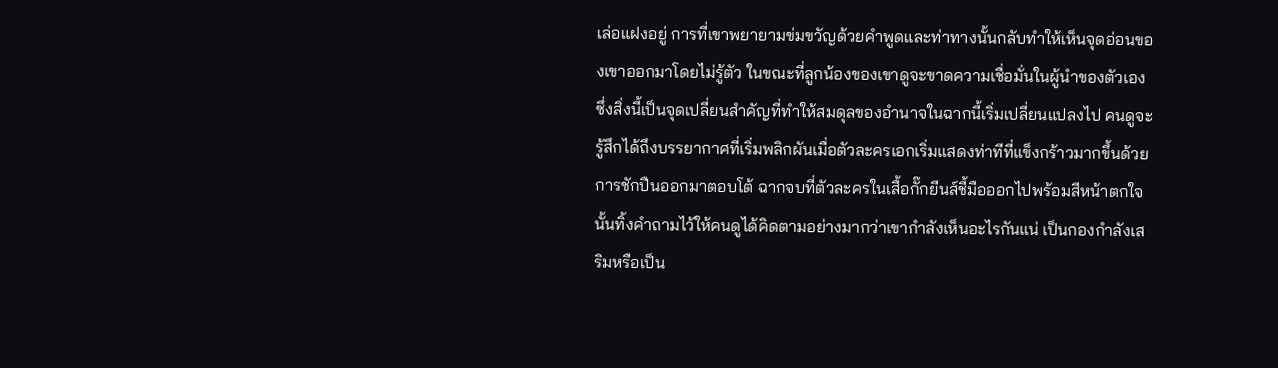เล่อแฝงอยู่ การที่เขาพยายามข่มขวัญด้วยคำพูดและท่าทางนั้นกลับทำให้เห็นจุดอ่อนของเขาออกมาโดยไม่รู้ตัว ในขณะที่ลูกน้องของเขาดูจะขาดความเชื่อมั่นในผู้นำของตัวเอง ซึ่งสิ่งนี้เป็นจุดเปลี่ยนสำคัญที่ทำให้สมดุลของอำนาจในฉากนี้เริ่มเปลี่ยนแปลงไป คนดูจะรู้สึกได้ถึงบรรยากาศที่เริ่มพลิกผันเมื่อตัวละครเอกเริ่มแสดงท่าทีที่แข็งกร้าวมากขึ้นด้วยการชักปืนออกมาตอบโต้ ฉากจบที่ตัวละครในเสื้อกั๊กยีนส์ชี้มือออกไปพร้อมสีหน้าตกใจนั้นทิ้งคำถามไว้ให้คนดูได้คิดตามอย่างมากว่าเขากำลังเห็นอะไรกันแน่ เป็นกองกำลังเสริมหรือเป็น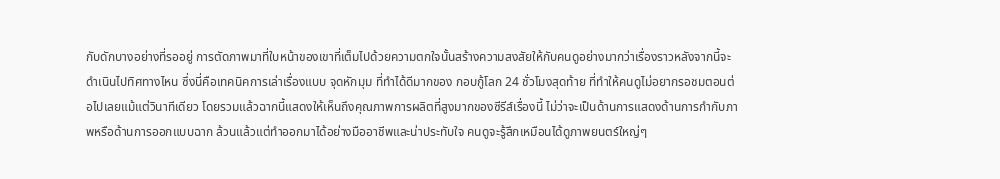กับดักบางอย่างที่รออยู่ การตัดภาพมาที่ใบหน้าของเขาที่เต็มไปด้วยความตกใจนั้นสร้างความสงสัยให้กับคนดูอย่างมากว่าเรื่องราวหลังจากนี้จะดำเนินไปทิศทางไหน ซึ่งนี่คือเทคนิคการเล่าเรื่องแบบ จุดหักมุม ที่ทำได้ดีมากของ กอบกู้โลก 24 ชั่วโมงสุดท้าย ที่ทำให้คนดูไม่อยากรอชมตอนต่อไปเลยแม้แต่วินาทีเดียว โดยรวมแล้วฉากนี้แสดงให้เห็นถึงคุณภาพการผลิตที่สูงมากของซีรีส์เรื่องนี้ ไม่ว่าจะเป็นด้านการแสดงด้านการกำกับภาพหรือด้านการออกแบบฉาก ล้วนแล้วแต่ทำออกมาได้อย่างมืออาชีพและน่าประทับใจ คนดูจะรู้สึกเหมือนได้ดูภาพยนตร์ใหญ่ๆ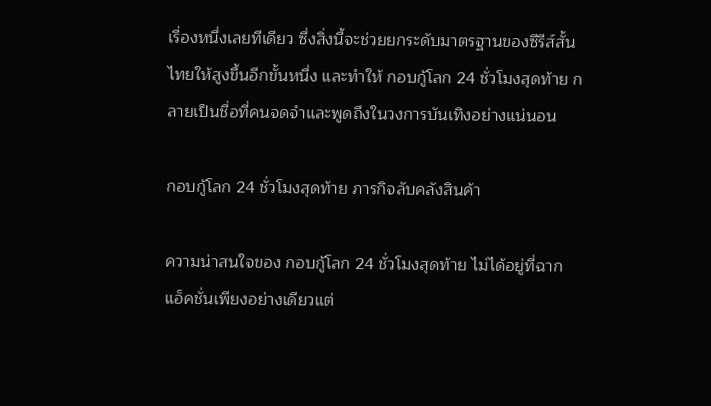เรื่องหนึ่งเลยทีเดียว ซึ่งสิ่งนี้จะช่วยยกระดับมาตรฐานของซีรีส์สั้นไทยให้สูงขึ้นอีกขั้นหนึ่ง และทำให้ กอบกู้โลก 24 ชั่วโมงสุดท้าย กลายเป็นชื่อที่คนจดจำและพูดถึงในวงการบันเทิงอย่างแน่นอน

กอบกู้โลก 24 ชั่วโมงสุดท้าย ภารกิจลับคลังสินค้า

ความน่าสนใจของ กอบกู้โลก 24 ชั่วโมงสุดท้าย ไม่ได้อยู่ที่ฉากแอ็คชั่นเพียงอย่างเดียวแต่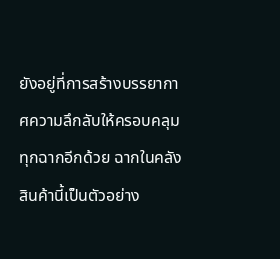ยังอยู่ที่การสร้างบรรยากาศความลึกลับให้ครอบคลุมทุกฉากอีกด้วย ฉากในคลังสินค้านี้เป็นตัวอย่าง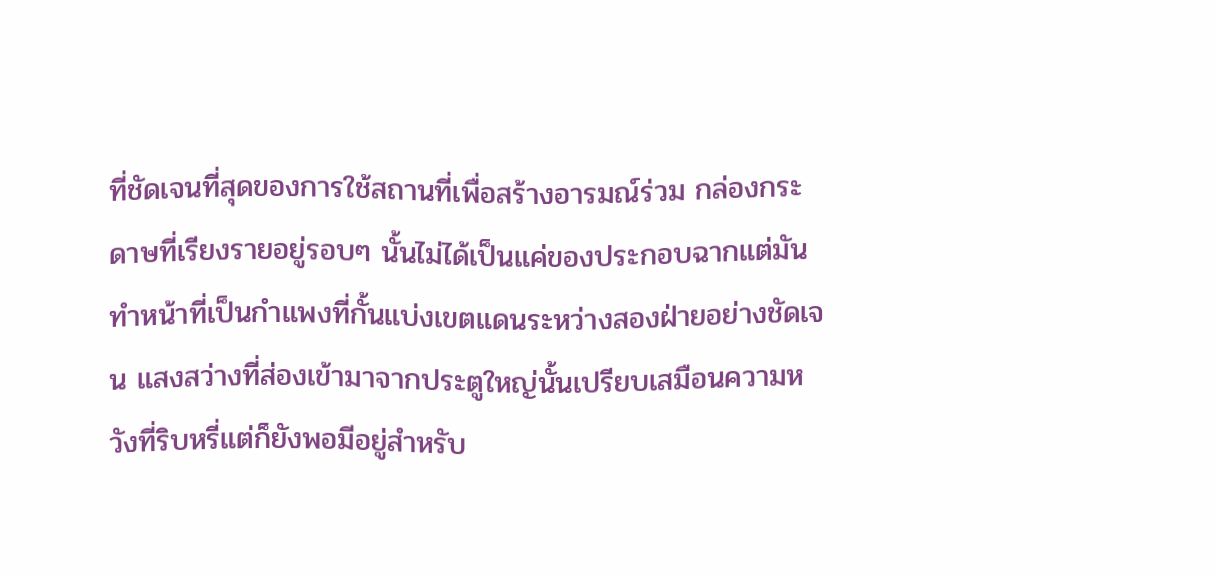ที่ชัดเจนที่สุดของการใช้สถานที่เพื่อสร้างอารมณ์ร่วม กล่องกระดาษที่เรียงรายอยู่รอบๆ นั้นไม่ได้เป็นแค่ของประกอบฉากแต่มันทำหน้าที่เป็นกำแพงที่กั้นแบ่งเขตแดนระหว่างสองฝ่ายอย่างชัดเจน แสงสว่างที่ส่องเข้ามาจากประตูใหญ่นั้นเปรียบเสมือนความหวังที่ริบหรี่แต่ก็ยังพอมีอยู่สำหรับ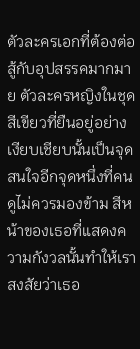ตัวละครเอกที่ต้องต่อสู้กับอุปสรรคมากมาย ตัวละครหญิงในชุดสีเขียวที่ยืนอยู่อย่างเงียบเชียบนั้นเป็นจุดสนใจอีกจุดหนึ่งที่คนดูไม่ควรมองข้าม สีหน้าของเธอที่แสดงความกังวลนั้นทำให้เราสงสัยว่าเธอ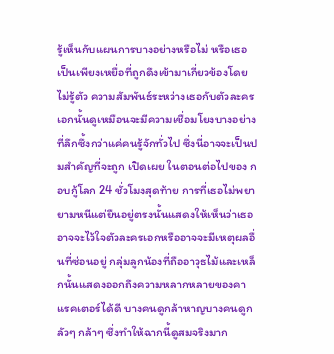รู้เห็นกับแผนการบางอย่างหรือไม่ หรือเธอเป็นเพียงเหยื่อที่ถูกดึงเข้ามาเกี่ยวข้องโดยไม่รู้ตัว ความสัมพันธ์ระหว่างเธอกับตัวละครเอกนั้นดูเหมือนจะมีความเชื่อมโยงบางอย่างที่ลึกซึ้งกว่าแค่คนรู้จักทั่วไป ซึ่งนี่อาจจะเป็นปมสำคัญที่จะถูก เปิดเผย ในตอนต่อไปของ กอบกู้โลก 24 ชั่วโมงสุดท้าย การที่เธอไม่พยายามหนีแต่ยืนอยู่ตรงนั้นแสดงให้เห็นว่าเธออาจจะไว้ใจตัวละครเอกหรืออาจจะมีเหตุผลอื่นที่ซ่อนอยู่ กลุ่มลูกน้องที่ถืออาวุธไม้และเหล็กนั้นแสดงออกถึงความหลากหลายของคาแรคเตอร์ได้ดี บางคนดูกล้าหาญบางคนดูกลัวๆ กล้าๆ ซึ่งทำให้ฉากนี้ดูสมจริงมาก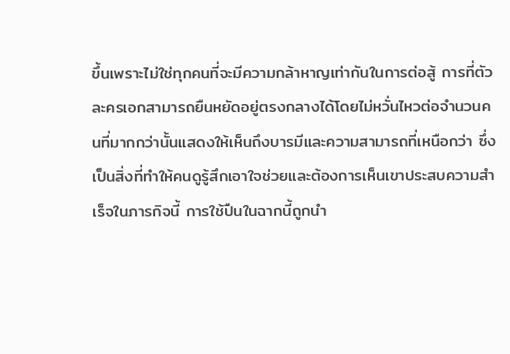ขึ้นเพราะไม่ใช่ทุกคนที่จะมีความกล้าหาญเท่ากันในการต่อสู้ การที่ตัวละครเอกสามารถยืนหยัดอยู่ตรงกลางได้โดยไม่หวั่นไหวต่อจำนวนคนที่มากกว่านั้นแสดงให้เห็นถึงบารมีและความสามารถที่เหนือกว่า ซึ่งเป็นสิ่งที่ทำให้คนดูรู้สึกเอาใจช่วยและต้องการเห็นเขาประสบความสำเร็จในภารกิจนี้ การใช้ปืนในฉากนี้ถูกนำ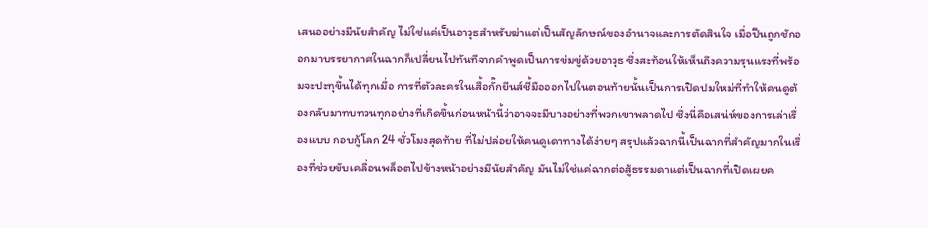เสนออย่างมีนัยสำคัญ ไม่ใช่แค่เป็นอาวุธสำหรับฆ่าแต่เป็นสัญลักษณ์ของอำนาจและการตัดสินใจ เมื่อปืนถูกชักออกมาบรรยากาศในฉากก็เปลี่ยนไปทันทีจากคำพูดเป็นการข่มขู่ด้วยอาวุธ ซึ่งสะท้อนให้เห็นถึงความรุนแรงที่พร้อมจะปะทุขึ้นได้ทุกเมื่อ การที่ตัวละครในเสื้อกั๊กยีนส์ชี้มือออกไปในตอนท้ายนั้นเป็นการเปิดปมใหม่ที่ทำให้คนดูต้องกลับมาทบทวนทุกอย่างที่เกิดขึ้นก่อนหน้านี้ว่าอาจจะมีบางอย่างที่พวกเขาพลาดไป ซึ่งนี่คือเสน่ห์ของการเล่าเรื่องแบบ กอบกู้โลก 24 ชั่วโมงสุดท้าย ที่ไม่ปล่อยให้คนดูเดาทางได้ง่ายๆ สรุปแล้วฉากนี้เป็นฉากที่สำคัญมากในเรื่องที่ช่วยขับเคลื่อนพล็อตไปข้างหน้าอย่างมีนัยสำคัญ มันไม่ใช่แค่ฉากต่อสู้ธรรมดาแต่เป็นฉากที่เปิดเผยค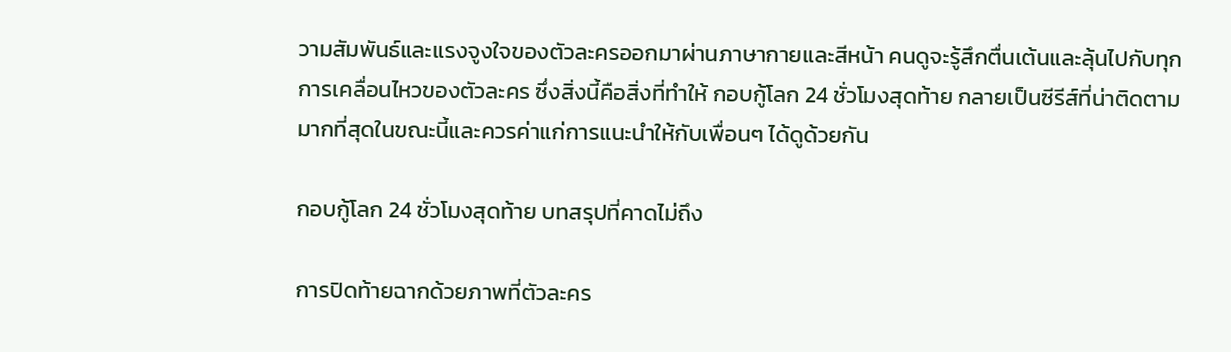วามสัมพันธ์และแรงจูงใจของตัวละครออกมาผ่านภาษากายและสีหน้า คนดูจะรู้สึกตื่นเต้นและลุ้นไปกับทุกการเคลื่อนไหวของตัวละคร ซึ่งสิ่งนี้คือสิ่งที่ทำให้ กอบกู้โลก 24 ชั่วโมงสุดท้าย กลายเป็นซีรีส์ที่น่าติดตามมากที่สุดในขณะนี้และควรค่าแก่การแนะนำให้กับเพื่อนๆ ได้ดูด้วยกัน

กอบกู้โลก 24 ชั่วโมงสุดท้าย บทสรุปที่คาดไม่ถึง

การปิดท้ายฉากด้วยภาพที่ตัวละคร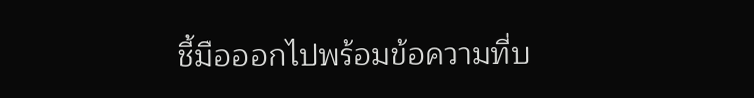ชี้มือออกไปพร้อมข้อความที่บ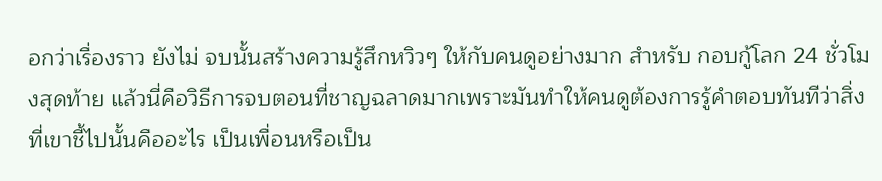อกว่าเรื่องราว ยังไม่ จบนั้นสร้างความรู้สึกหวิวๆ ให้กับคนดูอย่างมาก สำหรับ กอบกู้โลก 24 ชั่วโมงสุดท้าย แล้วนี่คือวิธีการจบตอนที่ชาญฉลาดมากเพราะมันทำให้คนดูต้องการรู้คำตอบทันทีว่าสิ่งที่เขาชี้ไปนั้นคืออะไร เป็นเพื่อนหรือเป็น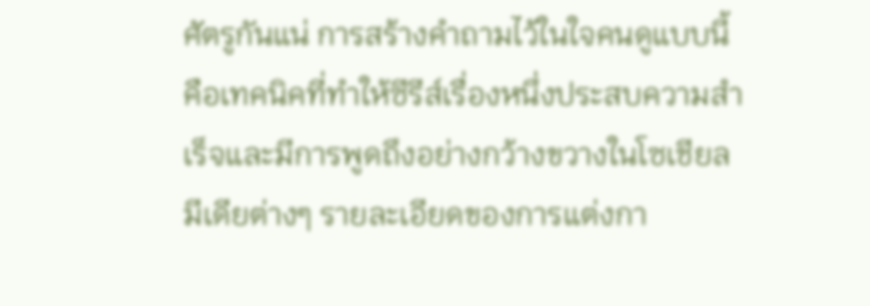ศัตรูกันแน่ การสร้างคำถามไว้ในใจคนดูแบบนี้คือเทคนิคที่ทำให้ซีรีส์เรื่องหนึ่งประสบความสำเร็จและมีการพูดถึงอย่างกว้างขวางในโซเชียลมีเดียต่างๆ รายละเอียดของการแต่งกา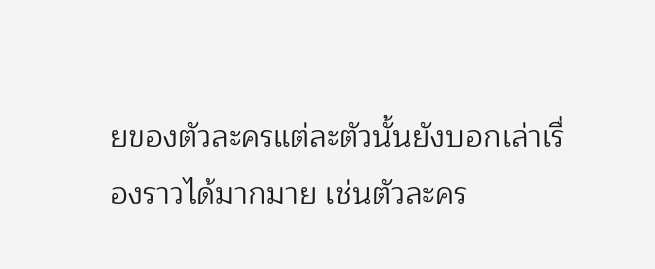ยของตัวละครแต่ละตัวนั้นยังบอกเล่าเรื่องราวได้มากมาย เช่นตัวละคร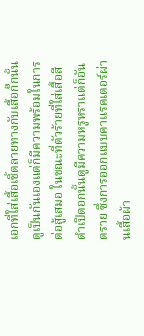เอกที่ใส่เสื้อเชิ้ตลายทางกับเสื้อกั๊กนั้นดูเป็นกันเองแต่ก็มีความพร้อมในการต่อสู้เสมอ ในขณะที่ตัวร้ายที่ใส่เสื้อสีดำเปิดอกนั้นดูมีความหรูหราแต่ก็อันตราย ซึ่งการออกแบบคาแรคเตอร์ผ่านเสื้อผ้า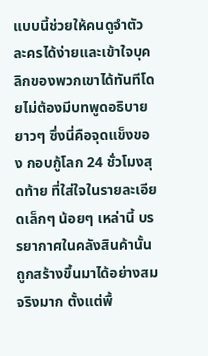แบบนี้ช่วยให้คนดูจำตัวละครได้ง่ายและเข้าใจบุคลิกของพวกเขาได้ทันทีโดยไม่ต้องมีบทพูดอธิบายยาวๆ ซึ่งนี่คือจุดแข็งของ กอบกู้โลก 24 ชั่วโมงสุดท้าย ที่ใส่ใจในรายละเอียดเล็กๆ น้อยๆ เหล่านี้ บรรยากาศในคลังสินค้านั้นถูกสร้างขึ้นมาได้อย่างสมจริงมาก ตั้งแต่พื้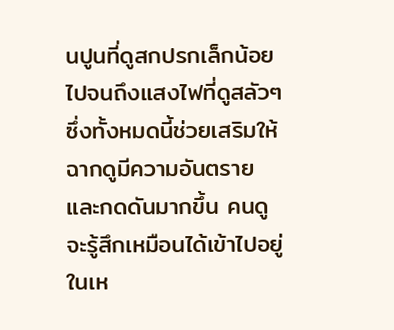นปูนที่ดูสกปรกเล็กน้อยไปจนถึงแสงไฟที่ดูสลัวๆ ซึ่งทั้งหมดนี้ช่วยเสริมให้ฉากดูมีความอันตรายและกดดันมากขึ้น คนดูจะรู้สึกเหมือนได้เข้าไปอยู่ในเห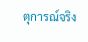ตุการณ์จริง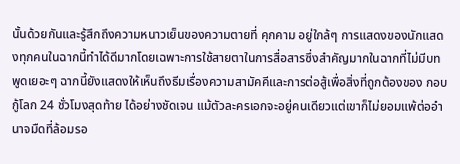นั้นด้วยกันและรู้สึกถึงความหนาวเย็นของความตายที่ คุกคาม อยู่ใกล้ๆ การแสดงของนักแสดงทุกคนในฉากนี้ทำได้ดีมากโดยเฉพาะการใช้สายตาในการสื่อสารซึ่งสำคัญมากในฉากที่ไม่มีบทพูดเยอะๆ ฉากนี้ยังแสดงให้เห็นถึงธีมเรื่องความสามัคคีและการต่อสู้เพื่อสิ่งที่ถูกต้องของ กอบกู้โลก 24 ชั่วโมงสุดท้าย ได้อย่างชัดเจน แม้ตัวละครเอกจะอยู่คนเดียวแต่เขาก็ไม่ยอมแพ้ต่ออำนาจมืดที่ล้อมรอ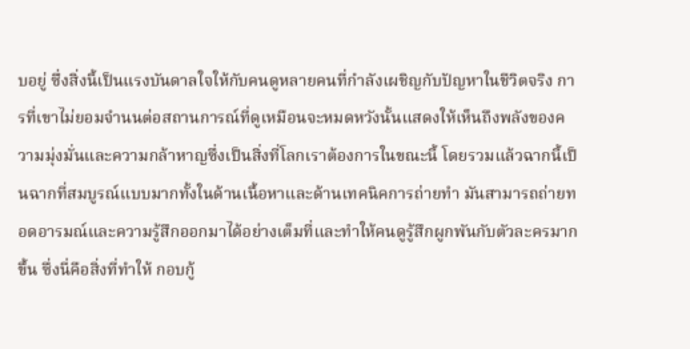บอยู่ ซึ่งสิ่งนี้เป็นแรงบันดาลใจให้กับคนดูหลายคนที่กำลังเผชิญกับปัญหาในชีวิตจริง การที่เขาไม่ยอมจำนนต่อสถานการณ์ที่ดูเหมือนจะหมดหวังนั้นแสดงให้เห็นถึงพลังของความมุ่งมั่นและความกล้าหาญซึ่งเป็นสิ่งที่โลกเราต้องการในขณะนี้ โดยรวมแล้วฉากนี้เป็นฉากที่สมบูรณ์แบบมากทั้งในด้านเนื้อหาและด้านเทคนิคการถ่ายทำ มันสามารถถ่ายทอดอารมณ์และความรู้สึกออกมาได้อย่างเต็มที่และทำให้คนดูรู้สึกผูกพันกับตัวละครมากขึ้น ซึ่งนี่คือสิ่งที่ทำให้ กอบกู้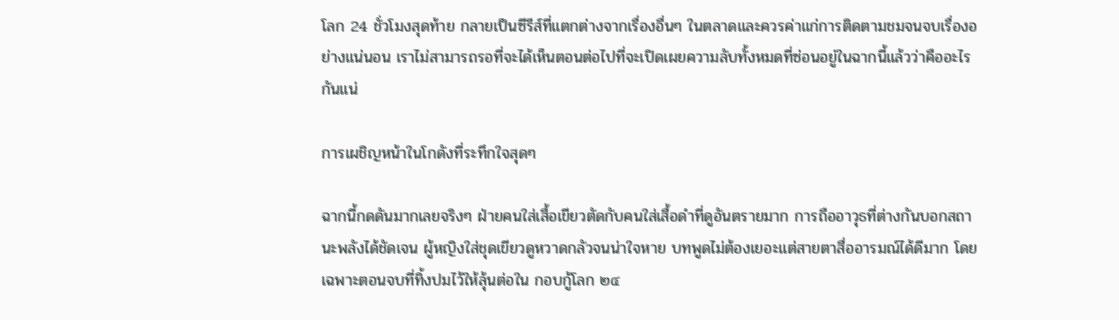โลก 24 ชั่วโมงสุดท้าย กลายเป็นซีรีส์ที่แตกต่างจากเรื่องอื่นๆ ในตลาดและควรค่าแก่การติดตามชมจนจบเรื่องอย่างแน่นอน เราไม่สามารถรอที่จะได้เห็นตอนต่อไปที่จะเปิดเผยความลับทั้งหมดที่ซ่อนอยู่ในฉากนี้แล้วว่าคืออะไรกันแน่

การเผชิญหน้าในโกดังที่ระทึกใจสุดๆ

ฉากนี้กดดันมากเลยจริงๆ ฝ่ายคนใส่เสื้อเขียวตัดกับคนใส่เสื้อดำที่ดูอันตรายมาก การถืออาวุธที่ต่างกันบอกสถานะพลังได้ชัดเจน ผู้หญิงใส่ชุดเขียวดูหวาดกลัวจนน่าใจหาย บทพูดไม่ต้องเยอะแต่สายตาสื่ออารมณ์ได้ดีมาก โดยเฉพาะตอนจบที่ทิ้งปมไว้ให้ลุ้นต่อใน กอบกู้โลก ๒๔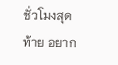ชั่วโมงสุดท้าย อยาก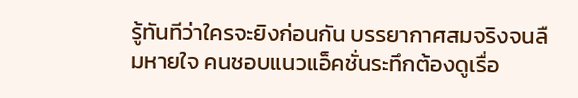รู้ทันทีว่าใครจะยิงก่อนกัน บรรยากาศสมจริงจนลืมหายใจ คนชอบแนวแอ็คชั่นระทึกต้องดูเรื่อ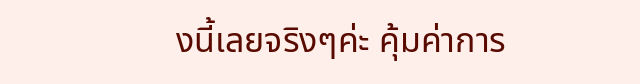งนี้เลยจริงๆค่ะ คุ้มค่าการ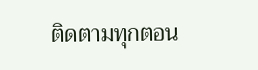ติดตามทุกตอน